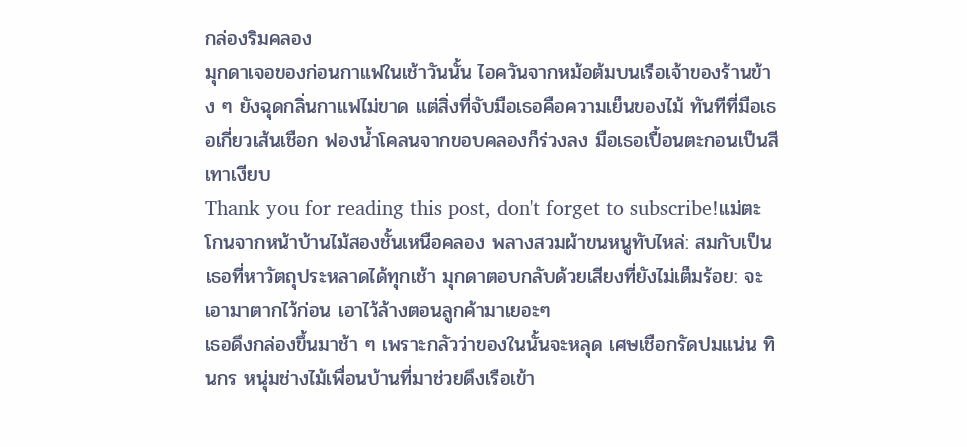กล่องริมคลอง
มุกดาเจอของก่อนกาแฟในเช้าวันนั้น ไอควันจากหม้อต้มบนเรือเจ้าของร้านข้าง ๆ ยังฉุดกลิ่นกาแฟไม่ขาด แต่สิ่งที่จับมือเธอคือความเย็นของไม้ ทันทีที่มือเธอเกี่ยวเส้นเชือก ฟองน้ำโคลนจากขอบคลองก็ร่วงลง มือเธอเปื้อนตะกอนเป็นสีเทาเงียบ
Thank you for reading this post, don't forget to subscribe!แม่ตะโกนจากหน้าบ้านไม้สองชั้นเหนือคลอง พลางสวมผ้าขนหนูทับไหล่: สมกับเป็นเธอที่หาวัตถุประหลาดได้ทุกเช้า มุกดาตอบกลับด้วยเสียงที่ยังไม่เต็มร้อย: จะเอามาตากไว้ก่อน เอาไว้ล้างตอนลูกค้ามาเยอะๆ
เธอดึงกล่องขึ้นมาช้า ๆ เพราะกลัวว่าของในนั้นจะหลุด เศษเชือกรัดปมแน่น ทินกร หนุ่มช่างไม้เพื่อนบ้านที่มาช่วยดึงเรือเข้า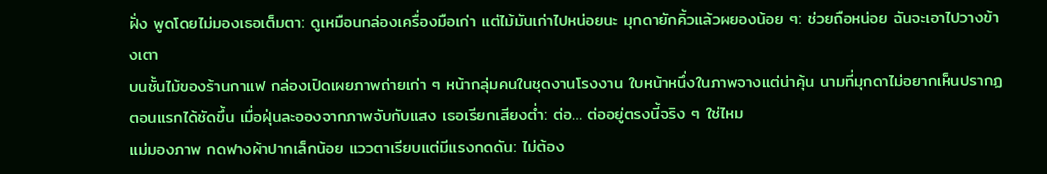ฝั่ง พูดโดยไม่มองเธอเต็มตา: ดูเหมือนกล่องเครื่องมือเก่า แต่ไม้มันเก่าไปหน่อยนะ มุกดายักคิ้วแล้วผยองน้อย ๆ: ช่วยถือหน่อย ฉันจะเอาไปวางข้างเตา
บนชั้นไม้ของร้านกาแฟ กล่องเปิดเผยภาพถ่ายเก่า ๆ หน้ากลุ่มคนในชุดงานโรงงาน ใบหน้าหนึ่งในภาพจางแต่น่าคุ้น นามที่มุกดาไม่อยากเห็นปรากฏตอนแรกได้ชัดขึ้น เมื่อฝุ่นละอองจากภาพจับกับแสง เธอเรียกเสียงต่ำ: ต่อ… ต่ออยู่ตรงนี้จริง ๆ ใช่ไหม
แม่มองภาพ กดฟางผ้าปากเล็กน้อย แววตาเรียบแต่มีแรงกดดัน: ไม่ต้อง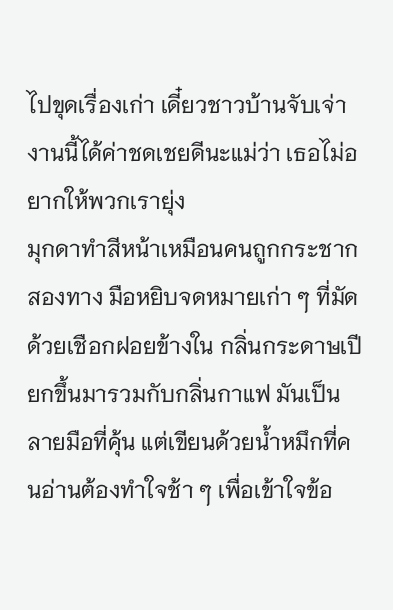ไปขุดเรื่องเก่า เดี๋ยวชาวบ้านจับเจ่า งานนี้ได้ค่าชดเชยดีนะแม่ว่า เธอไม่อยากให้พวกเรายุ่ง
มุกดาทำสีหน้าเหมือนคนถูกกระชากสองทาง มือหยิบจดหมายเก่า ๆ ที่มัดด้วยเชือกฝอยข้างใน กลิ่นกระดาษเปียกขึ้นมารวมกับกลิ่นกาแฟ มันเป็นลายมือที่คุ้น แต่เขียนด้วยน้ำหมึกที่คนอ่านต้องทำใจช้า ๆ เพื่อเข้าใจข้อ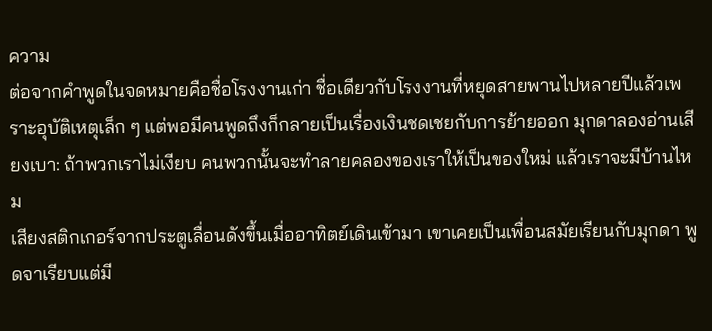ความ
ต่อจากคำพูดในจดหมายคือชื่อโรงงานเก่า ชื่อเดียวกับโรงงานที่หยุดสายพานไปหลายปีแล้วเพราะอุบัติเหตุเล็ก ๆ แต่พอมีคนพูดถึงก็กลายเป็นเรื่องเงินชดเชยกับการย้ายออก มุกดาลองอ่านเสียงเบา: ถ้าพวกเราไม่เงียบ คนพวกนั้นจะทำลายคลองของเราให้เป็นของใหม่ แล้วเราจะมีบ้านไหม
เสียงสติกเกอร์จากประตูเลื่อนดังขึ้นเมื่ออาทิตย์เดินเข้ามา เขาเคยเป็นเพื่อนสมัยเรียนกับมุกดา พูดจาเรียบแต่มี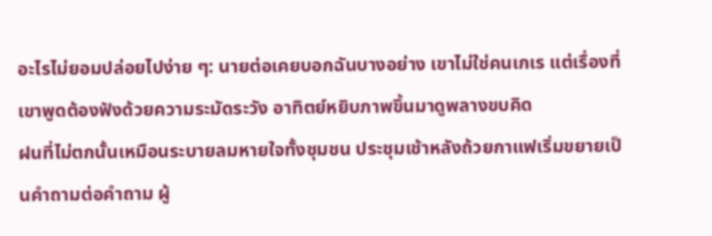อะไรไม่ยอมปล่อยไปง่าย ๆ: นายต่อเคยบอกฉันบางอย่าง เขาไม่ใช่คนเกเร แต่เรื่องที่เขาพูดต้องฟังด้วยความระมัดระวัง อาทิตย์หยิบภาพขึ้นมาดูพลางขบคิด
ฝนที่ไม่ตกนั้นเหมือนระบายลมหายใจทั้งชุมชน ประชุมเช้าหลังถ้วยกาแฟเริ่มขยายเป็นคำถามต่อคำถาม ผู้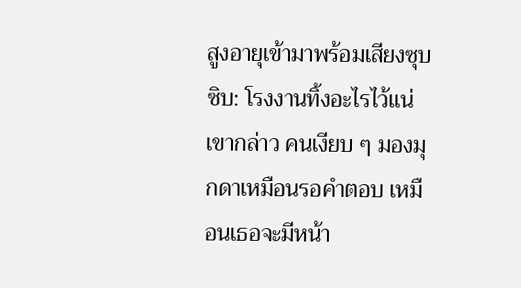สูงอายุเข้ามาพร้อมเสียงซุบซิบ: โรงงานทิ้งอะไรไว้แน่ เขากล่าว คนเงียบ ๆ มองมุกดาเหมือนรอคำตอบ เหมือนเธอจะมีหน้า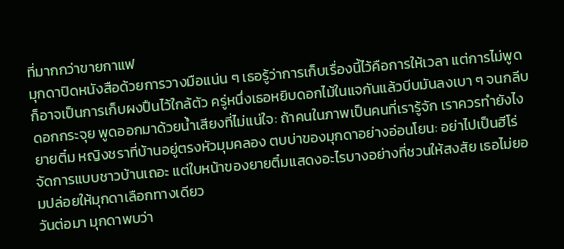ที่มากกว่าขายกาแฟ
มุกดาปิดหนังสือด้วยการวางมือแน่น ๆ เธอรู้ว่าการเก็บเรื่องนี้ไว้คือการให้เวลา แต่การไม่พูดก็อาจเป็นการเก็บผงปืนไว้ใกล้ตัว ครู่หนึ่งเธอหยิบดอกไม้ในแจกันแล้วบีบมันลงเบา ๆ จนกลีบดอกกระจุย พูดออกมาด้วยน้ำเสียงที่ไม่แน่ใจ: ถ้าคนในภาพเป็นคนที่เรารู้จัก เราควรทำยังไง
ยายติ๋ม หญิงชราที่บ้านอยู่ตรงหัวมุมคลอง ตบบ่าของมุกดาอย่างอ่อนโยน: อย่าไปเป็นฮีโร่ จัดการแบบชาวบ้านเถอะ แต่ใบหน้าของยายติ๋มแสดงอะไรบางอย่างที่ชวนให้สงสัย เธอไม่ยอมปล่อยให้มุกดาเลือกทางเดียว
วันต่อมา มุกดาพบว่า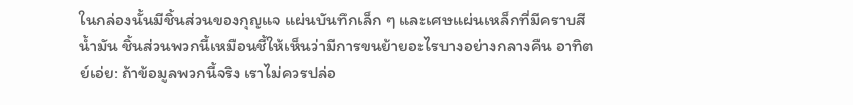ในกล่องนั้นมีชิ้นส่วนของกุญแจ แผ่นบันทึกเล็ก ๆ และเศษแผ่นเหล็กที่มีคราบสีน้ำมัน ชิ้นส่วนพวกนี้เหมือนชี้ให้เห็นว่ามีการขนย้ายอะไรบางอย่างกลางคืน อาทิตย์เอ่ย: ถ้าข้อมูลพวกนี้จริง เราไม่ควรปล่อ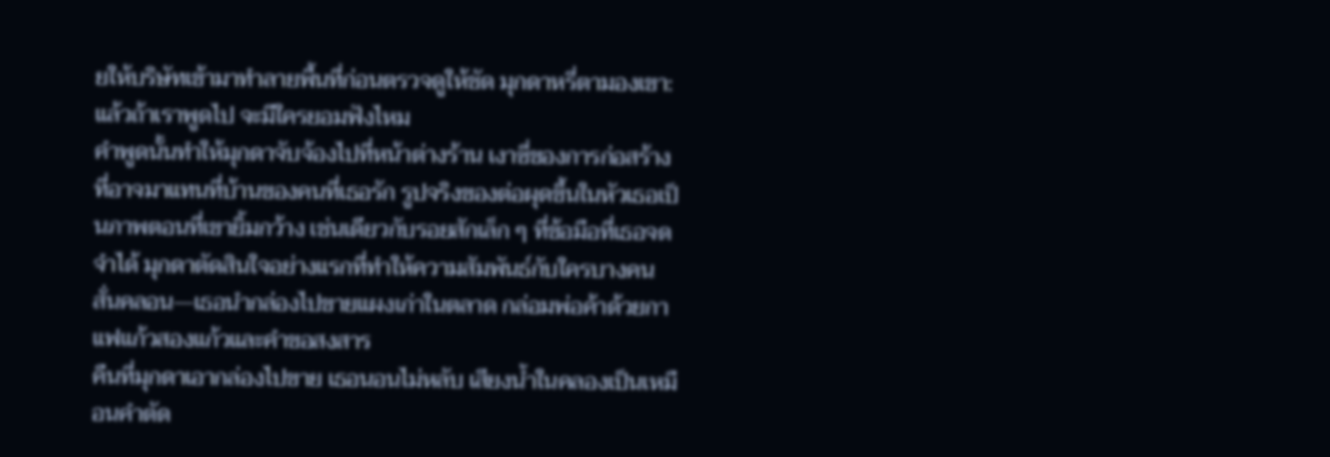ยให้บริษัทเข้ามาทำลายพื้นที่ก่อนตรวจดูให้ชัด มุกดาหรี่ตามองเขา: แล้วถ้าเราพูดไป จะมีใครยอมฟังไหม
คำพูดนั้นทำให้มุกดาจับจ้องไปที่หน้าต่างร้าน เงาซี่ของการก่อสร้างที่อาจมาแทนที่บ้านของคนที่เธอรัก รูปจริงของต่อผุดขึ้นในหัวเธอเป็นภาพตอนที่เขายิ้มกว้าง เช่นเดียวกับรอยสักเล็ก ๆ ที่ข้อมือที่เธอจดจำได้ มุกดาตัดสินใจอย่างแรกที่ทำให้ความสัมพันธ์กับใครบางคนสั่นคลอน—เธอนำกล่องไปขายแผงเก่าในตลาด กล่อมพ่อค้าด้วยกาแฟแก้วสองแก้วและคำขอสงสาร
คืนที่มุกดาเอากล่องไปขาย เธอนอนไม่หลับ เสียงน้ำในคลองเป็นเหมือนคำตัด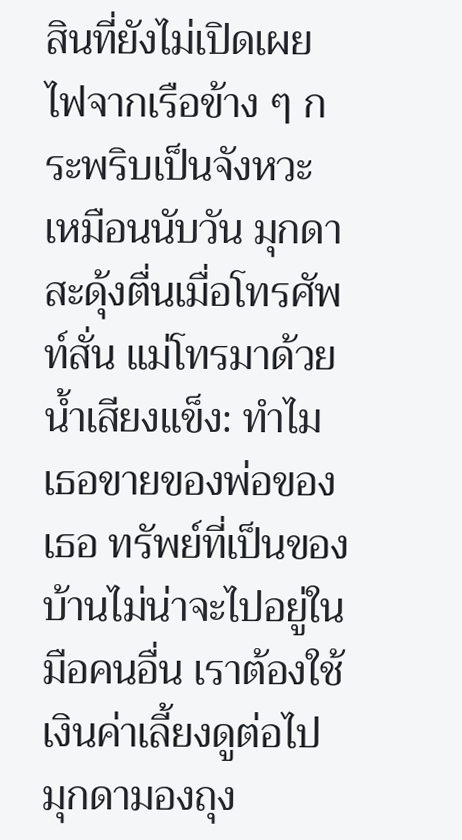สินที่ยังไม่เปิดเผย ไฟจากเรือข้าง ๆ กระพริบเป็นจังหวะ เหมือนนับวัน มุกดาสะดุ้งตื่นเมื่อโทรศัพท์สั่น แม่โทรมาด้วยน้ำเสียงแข็ง: ทำไมเธอขายของพ่อของเธอ ทรัพย์ที่เป็นของบ้านไม่น่าจะไปอยู่ในมือคนอื่น เราต้องใช้เงินค่าเลี้ยงดูต่อไป
มุกดามองถุง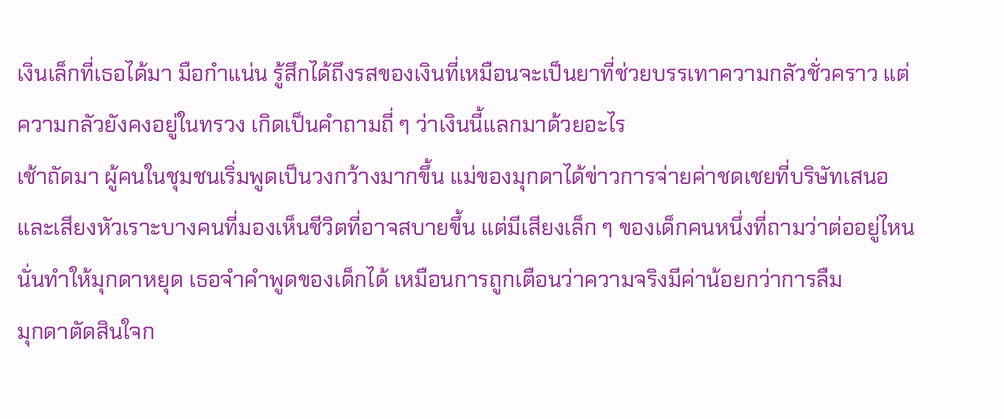เงินเล็กที่เธอได้มา มือกำแน่น รู้สึกได้ถึงรสของเงินที่เหมือนจะเป็นยาที่ช่วยบรรเทาความกลัวชั่วคราว แต่ความกลัวยังคงอยู่ในทรวง เกิดเป็นคำถามถี่ ๆ ว่าเงินนี้แลกมาด้วยอะไร
เช้าถัดมา ผู้คนในชุมชนเริ่มพูดเป็นวงกว้างมากขึ้น แม่ของมุกดาได้ข่าวการจ่ายค่าชดเชยที่บริษัทเสนอ และเสียงหัวเราะบางคนที่มองเห็นชีวิตที่อาจสบายขึ้น แต่มีเสียงเล็ก ๆ ของเด็กคนหนึ่งที่ถามว่าต่ออยู่ไหน นั่นทำให้มุกดาหยุด เธอจำคำพูดของเด็กได้ เหมือนการถูกเตือนว่าความจริงมีค่าน้อยกว่าการลืม
มุกดาตัดสินใจก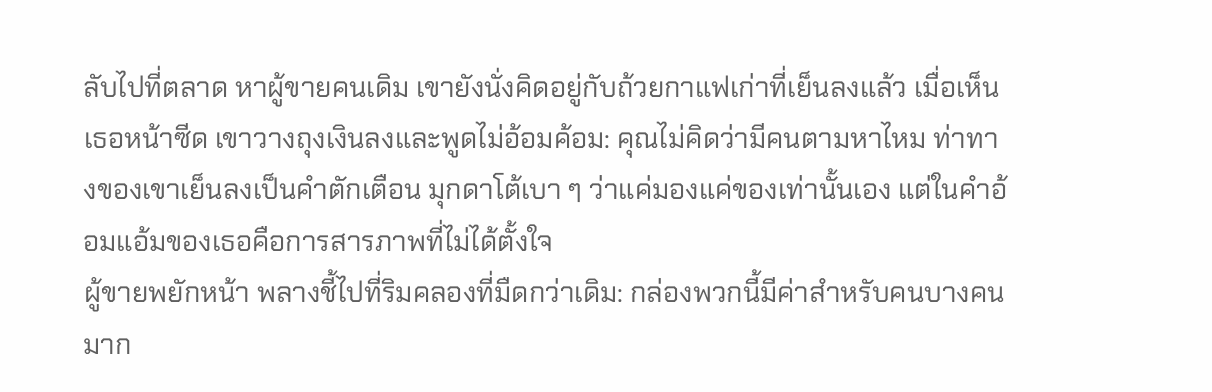ลับไปที่ตลาด หาผู้ขายคนเดิม เขายังนั่งคิดอยู่กับถ้วยกาแฟเก่าที่เย็นลงแล้ว เมื่อเห็นเธอหน้าซีด เขาวางถุงเงินลงและพูดไม่อ้อมค้อม: คุณไม่คิดว่ามีคนตามหาไหม ท่าทางของเขาเย็นลงเป็นคำตักเตือน มุกดาโต้เบา ๆ ว่าแค่มองแค่ของเท่านั้นเอง แต่ในคำอ้อมแอ้มของเธอคือการสารภาพที่ไม่ได้ตั้งใจ
ผู้ขายพยักหน้า พลางชี้ไปที่ริมคลองที่มืดกว่าเดิม: กล่องพวกนี้มีค่าสำหรับคนบางคนมาก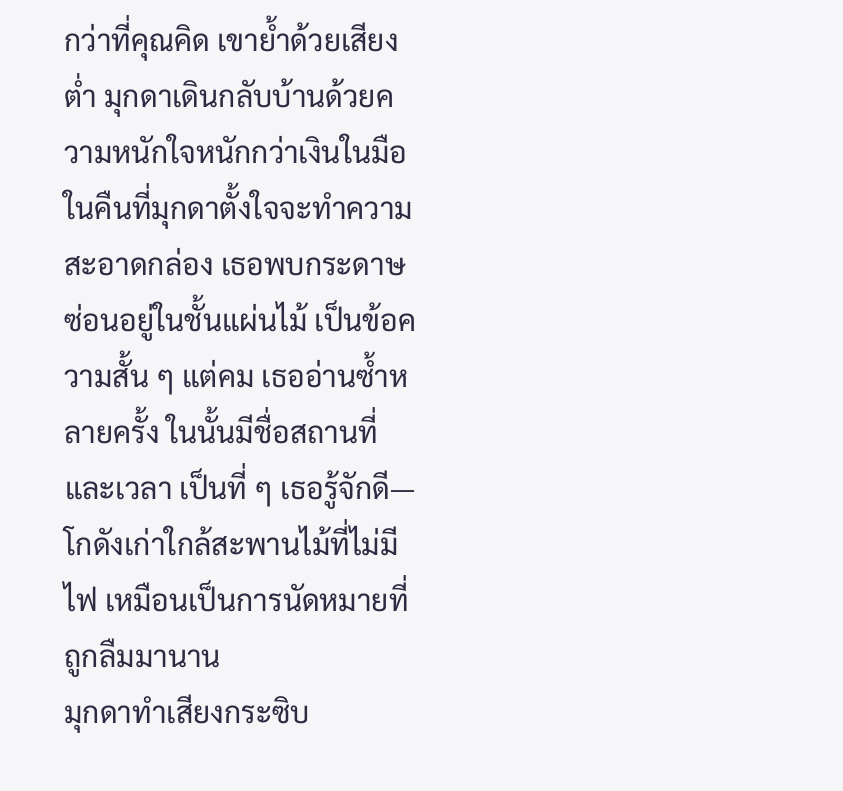กว่าที่คุณคิด เขาย้ำด้วยเสียงต่ำ มุกดาเดินกลับบ้านด้วยความหนักใจหนักกว่าเงินในมือ
ในคืนที่มุกดาตั้งใจจะทำความสะอาดกล่อง เธอพบกระดาษซ่อนอยู่ในชั้นแผ่นไม้ เป็นข้อความสั้น ๆ แต่คม เธออ่านซ้ำหลายครั้ง ในนั้นมีชื่อสถานที่และเวลา เป็นที่ ๆ เธอรู้จักดี—โกดังเก่าใกล้สะพานไม้ที่ไม่มีไฟ เหมือนเป็นการนัดหมายที่ถูกลืมมานาน
มุกดาทำเสียงกระซิบ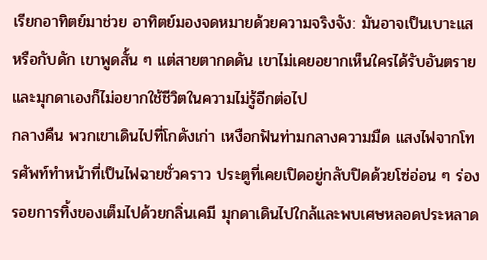เรียกอาทิตย์มาช่วย อาทิตย์มองจดหมายด้วยความจริงจัง: มันอาจเป็นเบาะแส หรือกับดัก เขาพูดสั้น ๆ แต่สายตากดดัน เขาไม่เคยอยากเห็นใครได้รับอันตราย และมุกดาเองก็ไม่อยากใช้ชีวิตในความไม่รู้อีกต่อไป
กลางคืน พวกเขาเดินไปที่โกดังเก่า เหงือกฟันท่ามกลางความมืด แสงไฟจากโทรศัพท์ทำหน้าที่เป็นไฟฉายชั่วคราว ประตูที่เคยเปิดอยู่กลับปิดด้วยโซ่อ่อน ๆ ร่องรอยการทิ้งของเต็มไปด้วยกลิ่นเคมี มุกดาเดินไปใกล้และพบเศษหลอดประหลาด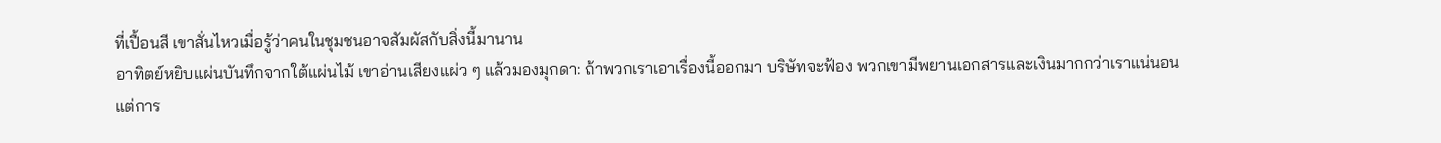ที่เปื้อนสี เขาสั่นไหวเมื่อรู้ว่าคนในชุมชนอาจสัมผัสกับสิ่งนี้มานาน
อาทิตย์หยิบแผ่นบันทึกจากใต้แผ่นไม้ เขาอ่านเสียงแผ่ว ๆ แล้วมองมุกดา: ถ้าพวกเราเอาเรื่องนี้ออกมา บริษัทจะฟ้อง พวกเขามีพยานเอกสารและเงินมากกว่าเราแน่นอน แต่การ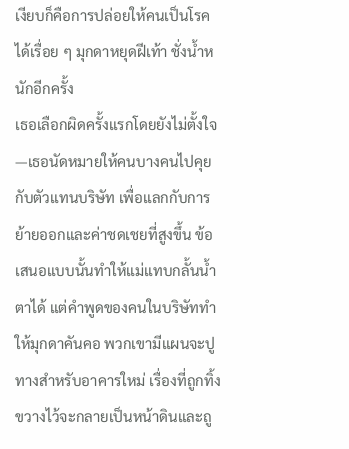เงียบก็คือการปล่อยให้คนเป็นโรคได้เรื่อย ๆ มุกดาหยุดฝีเท้า ชั่งน้ำหนักอีกครั้ง
เธอเลือกผิดครั้งแรกโดยยังไม่ตั้งใจ—เธอนัดหมายให้คนบางคนไปคุยกับตัวแทนบริษัท เพื่อแลกกับการย้ายออกและค่าชดเชยที่สูงขึ้น ข้อเสนอแบบนั้นทำให้แม่แทบกลั้นน้ำตาได้ แต่คำพูดของคนในบริษัททำให้มุกดาคันคอ พวกเขามีแผนจะปูทางสำหรับอาคารใหม่ เรื่องที่ถูกทิ้งขวางไว้จะกลายเป็นหน้าดินและถู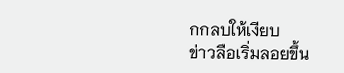กกลบให้เงียบ
ข่าวลือเริ่มลอยขึ้น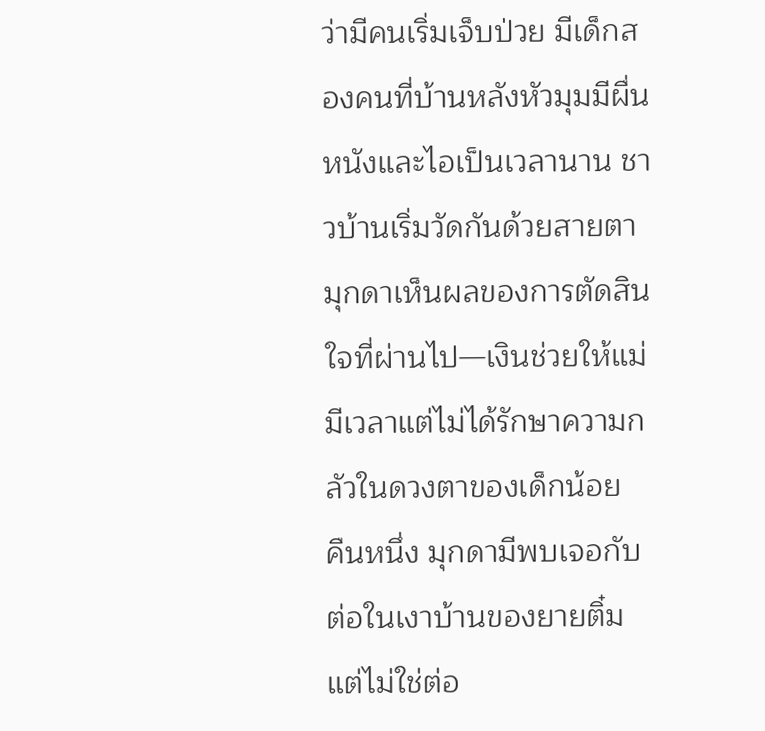ว่ามีคนเริ่มเจ็บป่วย มีเด็กสองคนที่บ้านหลังหัวมุมมีผื่นหนังและไอเป็นเวลานาน ชาวบ้านเริ่มวัดกันด้วยสายตา มุกดาเห็นผลของการตัดสินใจที่ผ่านไป—เงินช่วยให้แม่มีเวลาแต่ไม่ได้รักษาความกลัวในดวงตาของเด็กน้อย
คืนหนึ่ง มุกดามีพบเจอกับต่อในเงาบ้านของยายติ๋ม แต่ไม่ใช่ต่อ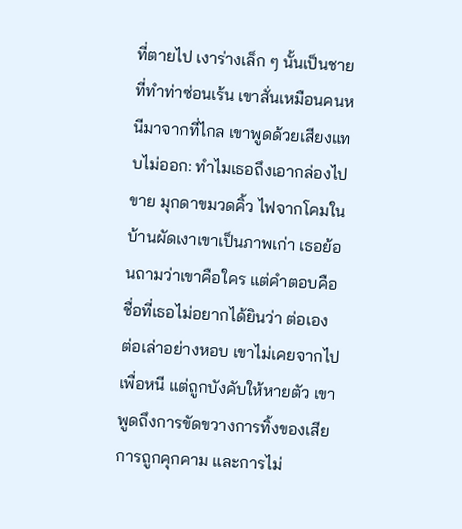ที่ตายไป เงาร่างเล็ก ๆ นั้นเป็นชายที่ทำท่าซ่อนเร้น เขาสั่นเหมือนคนหนีมาจากที่ไกล เขาพูดด้วยเสียงแทบไม่ออก: ทำไมเธอถึงเอากล่องไปขาย มุกดาขมวดคิ้ว ไฟจากโคมในบ้านผัดเงาเขาเป็นภาพเก่า เธอย้อนถามว่าเขาคือใคร แต่คำตอบคือชื่อที่เธอไม่อยากได้ยินว่า ต่อเอง
ต่อเล่าอย่างหอบ เขาไม่เคยจากไปเพื่อหนี แต่ถูกบังคับให้หายตัว เขาพูดถึงการขัดขวางการทิ้งของเสีย การถูกคุกคาม และการไม่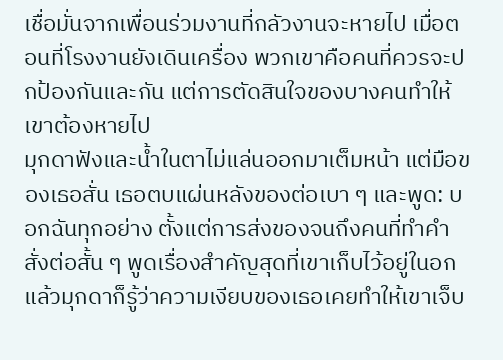เชื่อมั่นจากเพื่อนร่วมงานที่กลัวงานจะหายไป เมื่อตอนที่โรงงานยังเดินเครื่อง พวกเขาคือคนที่ควรจะปกป้องกันและกัน แต่การตัดสินใจของบางคนทำให้เขาต้องหายไป
มุกดาฟังและน้ำในตาไม่แล่นออกมาเต็มหน้า แต่มือของเธอสั่น เธอตบแผ่นหลังของต่อเบา ๆ และพูด: บอกฉันทุกอย่าง ตั้งแต่การส่งของจนถึงคนที่ทำคำสั่งต่อสั้น ๆ พูดเรื่องสำคัญสุดที่เขาเก็บไว้อยู่ในอก แล้วมุกดาก็รู้ว่าความเงียบของเธอเคยทำให้เขาเจ็บ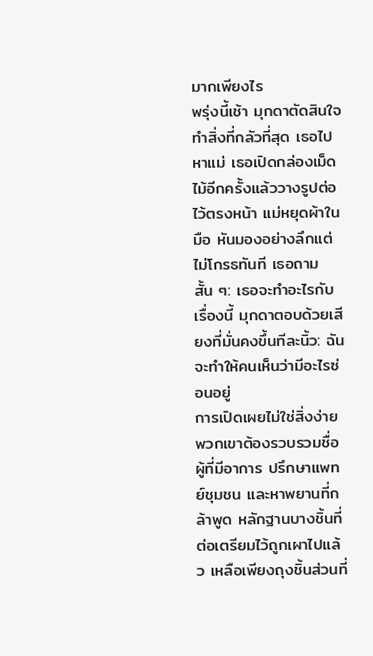มากเพียงไร
พรุ่งนี้เช้า มุกดาตัดสินใจทำสิ่งที่กลัวที่สุด เธอไปหาแม่ เธอเปิดกล่องเม็ดไม้อีกครั้งแล้ววางรูปต่อไว้ตรงหน้า แม่หยุดผ้าในมือ หันมองอย่างลึกแต่ไม่โกรธทันที เธอถามสั้น ๆ: เธอจะทำอะไรกับเรื่องนี้ มุกดาตอบด้วยเสียงที่มั่นคงขึ้นทีละนิ้ว: ฉันจะทำให้คนเห็นว่ามีอะไรซ่อนอยู่
การเปิดเผยไม่ใช่สิ่งง่าย พวกเขาต้องรวบรวมชื่อผู้ที่มีอาการ ปรึกษาแพทย์ชุมชน และหาพยานที่กล้าพูด หลักฐานบางชิ้นที่ต่อเตรียมไว้ถูกเผาไปแล้ว เหลือเพียงถุงชิ้นส่วนที่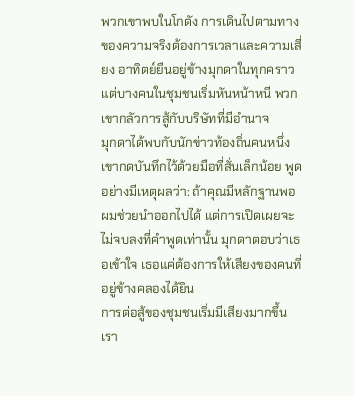พวกเขาพบในโกดัง การเดินไปตามทางของความจริงต้องการเวลาและความเสี่ยง อาทิตย์ยืนอยู่ข้างมุกดาในทุกคราว แต่บางคนในชุมชนเริ่มหันหน้าหนี พวกเขากลัวการสู้กับบริษัทที่มีอำนาจ
มุกดาได้พบกับนักข่าวท้องถิ่นคนหนึ่ง เขากดบันทึกไว้ด้วยมือที่สั่นเล็กน้อย พูดอย่างมีเหตุผลว่า: ถ้าคุณมีหลักฐานพอ ผมช่วยนำออกไปได้ แต่การเปิดเผยจะไม่จบลงที่คำพูดเท่านั้น มุกดาตอบว่าเธอเข้าใจ เธอแค่ต้องการให้เสียงของคนที่อยู่ข้างคลองได้ยิน
การต่อสู้ของชุมชนเริ่มมีเสียงมากขึ้น เรา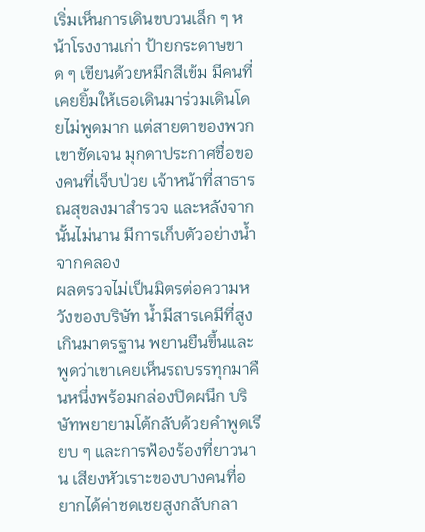เริ่มเห็นการเดินขบวนเล็ก ๆ หน้าโรงงานเก่า ป้ายกระดาษขาด ๆ เขียนด้วยหมึกสีเข้ม มีคนที่เคยยิ้มให้เธอเดินมาร่วมเดินโดยไม่พูดมาก แต่สายตาของพวกเขาชัดเจน มุกดาประกาศชื่อของคนที่เจ็บป่วย เจ้าหน้าที่สาธารณสุขลงมาสำรวจ และหลังจากนั้นไม่นาน มีการเก็บตัวอย่างน้ำจากคลอง
ผลตรวจไม่เป็นมิตรต่อความหวังของบริษัท น้ำมีสารเคมีที่สูงเกินมาตรฐาน พยานยืนขึ้นและพูดว่าเขาเคยเห็นรถบรรทุกมาคืนหนึ่งพร้อมกล่องปิดผนึก บริษัทพยายามโต้กลับด้วยคำพูดเรียบ ๆ และการฟ้องร้องที่ยาวนาน เสียงหัวเราะของบางคนที่อยากได้ค่าชดเชยสูงกลับกลา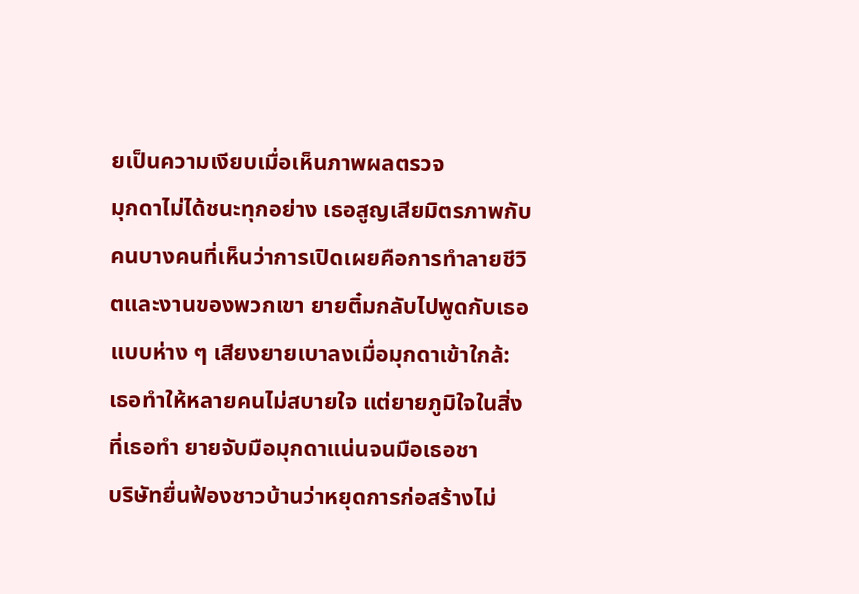ยเป็นความเงียบเมื่อเห็นภาพผลตรวจ
มุกดาไม่ได้ชนะทุกอย่าง เธอสูญเสียมิตรภาพกับคนบางคนที่เห็นว่าการเปิดเผยคือการทำลายชีวิตและงานของพวกเขา ยายติ๋มกลับไปพูดกับเธอแบบห่าง ๆ เสียงยายเบาลงเมื่อมุกดาเข้าใกล้: เธอทำให้หลายคนไม่สบายใจ แต่ยายภูมิใจในสิ่งที่เธอทำ ยายจับมือมุกดาแน่นจนมือเธอชา
บริษัทยื่นฟ้องชาวบ้านว่าหยุดการก่อสร้างไม่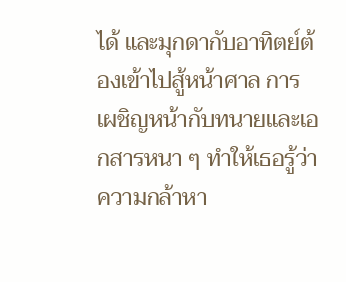ได้ และมุกดากับอาทิตย์ต้องเข้าไปสู้หน้าศาล การเผชิญหน้ากับทนายและเอกสารหนา ๆ ทำให้เธอรู้ว่าความกล้าหา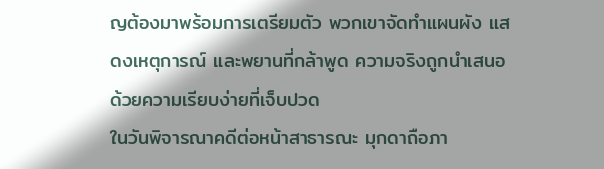ญต้องมาพร้อมการเตรียมตัว พวกเขาจัดทำแผนผัง แสดงเหตุการณ์ และพยานที่กล้าพูด ความจริงถูกนำเสนอด้วยความเรียบง่ายที่เจ็บปวด
ในวันพิจารณาคดีต่อหน้าสาธารณะ มุกดาถือภา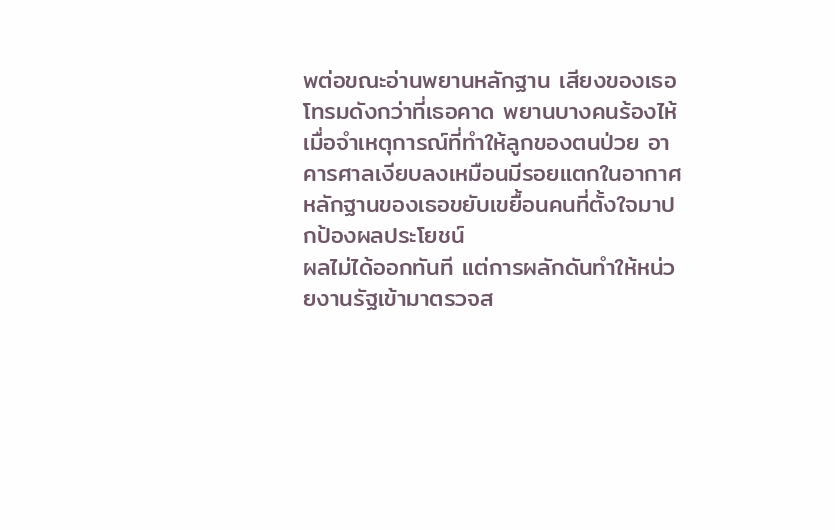พต่อขณะอ่านพยานหลักฐาน เสียงของเธอโทรมดังกว่าที่เธอคาด พยานบางคนร้องไห้เมื่อจำเหตุการณ์ที่ทำให้ลูกของตนป่วย อาคารศาลเงียบลงเหมือนมีรอยแตกในอากาศ หลักฐานของเธอขยับเขยื้อนคนที่ตั้งใจมาปกป้องผลประโยชน์
ผลไม่ได้ออกทันที แต่การผลักดันทำให้หน่วยงานรัฐเข้ามาตรวจส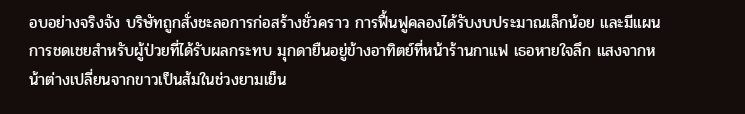อบอย่างจริงจัง บริษัทถูกสั่งชะลอการก่อสร้างชั่วคราว การฟื้นฟูคลองได้รับงบประมาณเล็กน้อย และมีแผนการชดเชยสำหรับผู้ป่วยที่ได้รับผลกระทบ มุกดายืนอยู่ข้างอาทิตย์ที่หน้าร้านกาแฟ เธอหายใจลึก แสงจากหน้าต่างเปลี่ยนจากขาวเป็นส้มในช่วงยามเย็น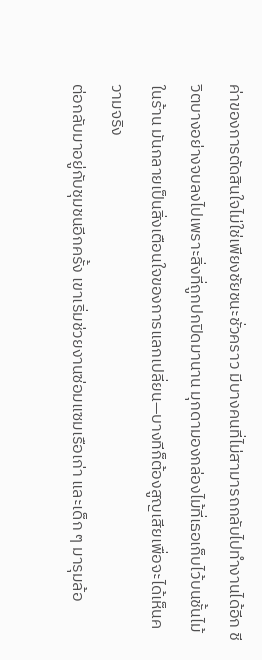ค่าของการตัดสินใจไม่ใช่เพียงชัยชนะชั่วคราว มีบางคนที่ไม่สามารถกลับไปทำงานได้อีก ชีวิตบางอย่างจบลงไปเพราะสิ่งที่ถูกปกปิดมานาน มุกดามองกล่องไม้ที่เธอเก็บไว้บนชั้นไม้ในร้าน มันกลายเป็นสิ่งเตือนใจของการแลกเปลี่ยน—บางทีก็ต้องสูญเสียเพื่อจะได้เห็นความจริง
ต่อกลับมาอยู่กับชุมชนอีกครั้ง เขาเริ่มช่วยงานซ่อมแซมเรือเก่า และเด็ก ๆ มารุมล้อ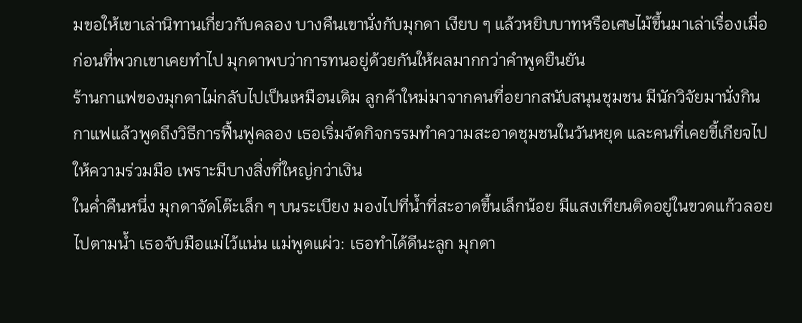มขอให้เขาเล่านิทานเกี่ยวกับคลอง บางคืนเขานั่งกับมุกดา เงียบ ๆ แล้วหยิบบาทหรือเศษไม้ขึ้นมาเล่าเรื่องเมื่อก่อนที่พวกเขาเคยทำไป มุกดาพบว่าการทนอยู่ด้วยกันให้ผลมากกว่าคำพูดยืนยัน
ร้านกาแฟของมุกดาไม่กลับไปเป็นเหมือนเดิม ลูกค้าใหม่มาจากคนที่อยากสนับสนุนชุมชน มีนักวิจัยมานั่งกินกาแฟแล้วพูดถึงวิธีการฟื้นฟูคลอง เธอเริ่มจัดกิจกรรมทำความสะอาดชุมชนในวันหยุด และคนที่เคยขี้เกียจไปให้ความร่วมมือ เพราะมีบางสิ่งที่ใหญ่กว่าเงิน
ในค่ำคืนหนึ่ง มุกดาจัดโต๊ะเล็ก ๆ บนระเบียง มองไปที่น้ำที่สะอาดขึ้นเล็กน้อย มีแสงเทียนติดอยู่ในขวดแก้วลอยไปตามน้ำ เธอจับมือแม่ไว้แน่น แม่พูดแผ่ว: เธอทำได้ดีนะลูก มุกดา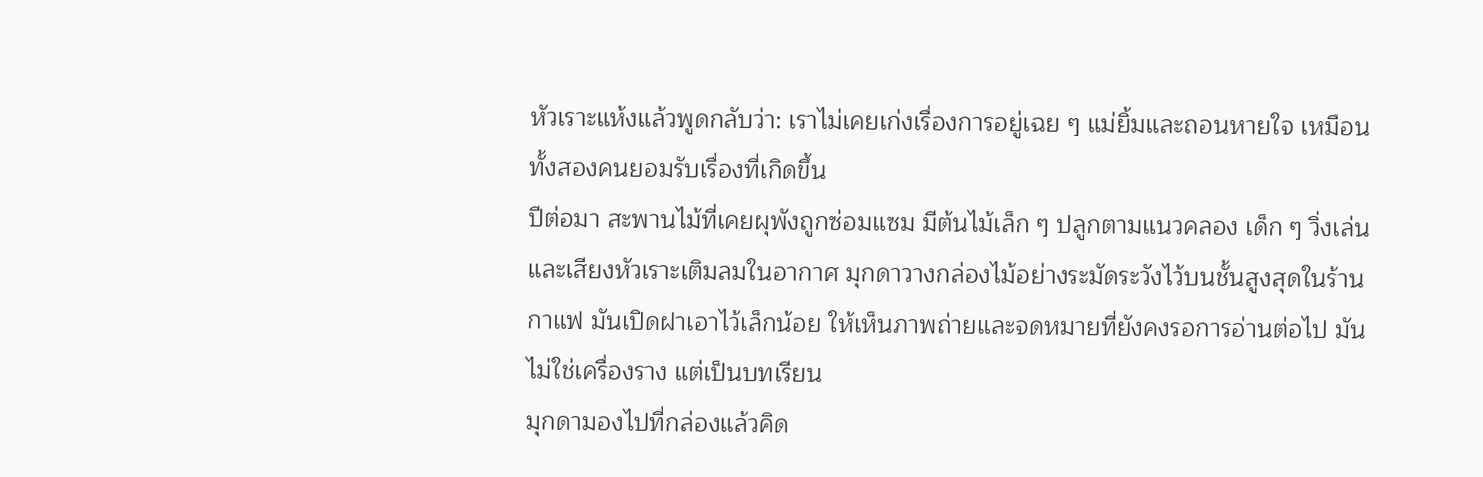หัวเราะแห้งแล้วพูดกลับว่า: เราไม่เคยเก่งเรื่องการอยู่เฉย ๆ แม่ยิ้มและถอนหายใจ เหมือนทั้งสองคนยอมรับเรื่องที่เกิดขึ้น
ปีต่อมา สะพานไม้ที่เคยผุพังถูกซ่อมแซม มีต้นไม้เล็ก ๆ ปลูกตามแนวคลอง เด็ก ๆ วิ่งเล่นและเสียงหัวเราะเติมลมในอากาศ มุกดาวางกล่องไม้อย่างระมัดระวังไว้บนชั้นสูงสุดในร้านกาแฟ มันเปิดฝาเอาไว้เล็กน้อย ให้เห็นภาพถ่ายและจดหมายที่ยังคงรอการอ่านต่อไป มันไม่ใช่เครื่องราง แต่เป็นบทเรียน
มุกดามองไปที่กล่องแล้วคิด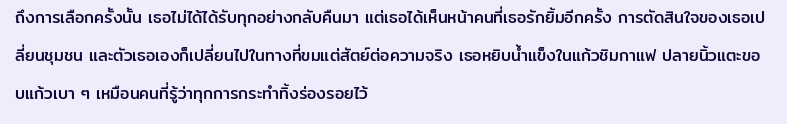ถึงการเลือกครั้งนั้น เธอไม่ได้ได้รับทุกอย่างกลับคืนมา แต่เธอได้เห็นหน้าคนที่เธอรักยิ้มอีกครั้ง การตัดสินใจของเธอเปลี่ยนชุมชน และตัวเธอเองก็เปลี่ยนไปในทางที่ขมแต่สัตย์ต่อความจริง เธอหยิบน้ำแข็งในแก้วชิมกาแฟ ปลายนิ้วแตะขอบแก้วเบา ๆ เหมือนคนที่รู้ว่าทุกการกระทำทิ้งร่องรอยไว้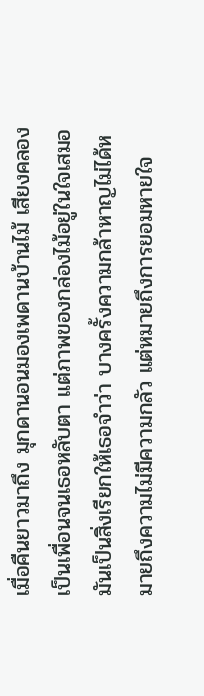เมื่อคืนยาวมาถึง มุกดานอนมองเพดานบ้านไม้ เสียงคลองเป็นเพื่อนจนเธอหลับตา แต่ภาพของกล่องไม้อยู่ในใจเสมอ มันเป็นสิ่งเรียกให้เธอจำว่า บางครั้งความกล้าหาญไม่ได้หมายถึงความไม่มีความกลัว แต่หมายถึงการยอมหายใจ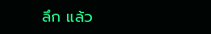ลึก แล้ว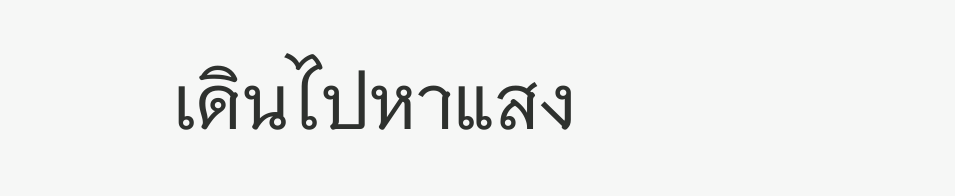เดินไปหาแสง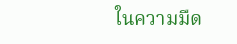ในความมืด